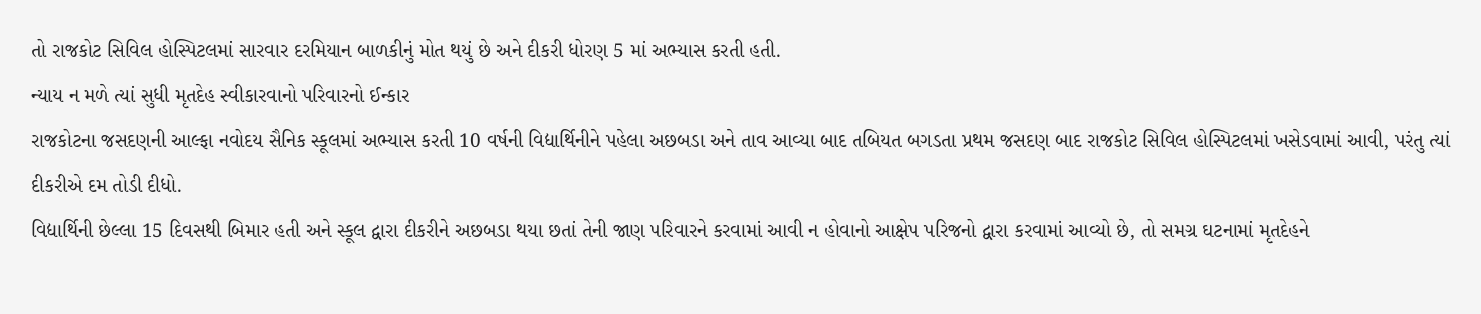તો રાજકોટ સિવિલ હોસ્પિટલમાં સારવાર દરમિયાન બાળકીનું મોત થયું છે અને દીકરી ધોરણ 5 માં અભ્યાસ કરતી હતી.
ન્યાય ન મળે ત્યાં સુધી મૃતદેહ સ્વીકારવાનો પરિવારનો ઈન્કાર
રાજકોટના જસદણની આલ્ફા નવોદય સૈનિક સ્કૂલમાં અભ્યાસ કરતી 10 વર્ષની વિદ્યાર્થિનીને પહેલા અછબડા અને તાવ આવ્યા બાદ તબિયત બગડતા પ્રથમ જસદણ બાદ રાજકોટ સિવિલ હોસ્પિટલમાં ખસેડવામાં આવી, પરંતુ ત્યાં દીકરીએ દમ તોડી દીધો.
વિદ્યાર્થિની છેલ્લા 15 દિવસથી બિમાર હતી અને સ્કૂલ દ્વારા દીકરીને અછબડા થયા છતાં તેની જાણ પરિવારને કરવામાં આવી ન હોવાનો આક્ષેપ પરિજનો દ્વારા કરવામાં આવ્યો છે, તો સમગ્ર ઘટનામાં મૃતદેહને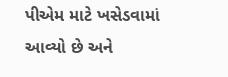પીએમ માટે ખસેડવામાં આવ્યો છે અને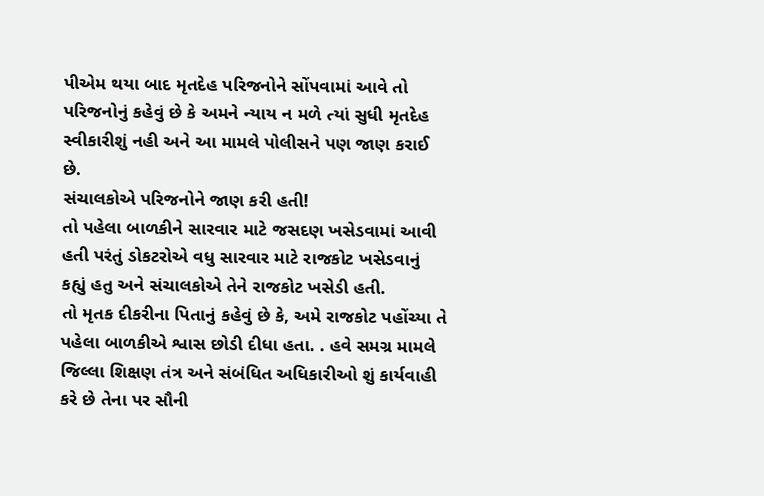પીએમ થયા બાદ મૃતદેહ પરિજનોને સોંપવામાં આવે તો પરિજનોનું કહેવું છે કે અમને ન્યાય ન મળે ત્યાં સુધી મૃતદેહ સ્વીકારીશું નહી અને આ મામલે પોલીસને પણ જાણ કરાઈ છે.
સંચાલકોએ પરિજનોને જાણ કરી હતી!
તો પહેલા બાળકીને સારવાર માટે જસદણ ખસેડવામાં આવી હતી પરંતું ડોકટરોએ વધુ સારવાર માટે રાજકોટ ખસેડવાનું કહ્યું હતુ અને સંચાલકોએ તેને રાજકોટ ખસેડી હતી.
તો મૃતક દીકરીના પિતાનું કહેવું છે કે, અમે રાજકોટ પહોંચ્યા તે પહેલા બાળકીએ શ્વાસ છોડી દીધા હતા. . હવે સમગ્ર મામલે જિલ્લા શિક્ષણ તંત્ર અને સંબંધિત અધિકારીઓ શું કાર્યવાહી કરે છે તેના પર સૌની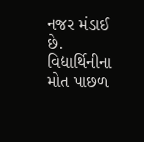નજર મંડાઈ છે. વિદ્યાર્થિનીના મોત પાછળ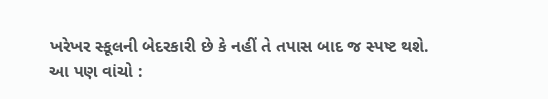ખરેખર સ્કૂલની બેદરકારી છે કે નહીં તે તપાસ બાદ જ સ્પષ્ટ થશે.
આ પણ વાંચો :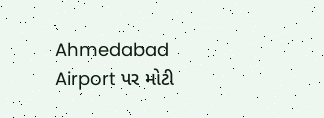Ahmedabad Airport પર મોટી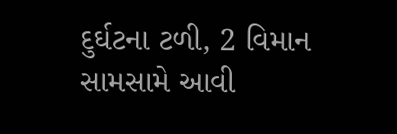દુર્ઘટના ટળી, 2 વિમાન સામસામે આવી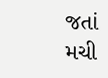જતાં મચી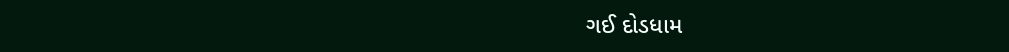ગઈ દોડધામ